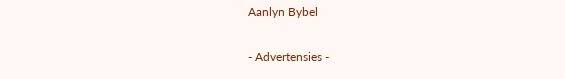Aanlyn Bybel

- Advertensies -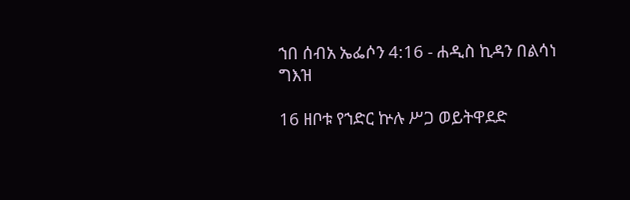ኀበ ሰብአ ኤፌሶን 4:16 - ሐዲስ ኪዳን በልሳነ ግእዝ

16 ዘቦቱ የኀድር ኵሉ ሥጋ ወይትዋደድ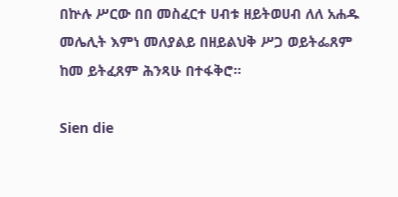በኵሉ ሥርው በበ መስፈርተ ሀብቱ ዘይትወሀብ ለለ አሐዱ መሌሊት እምነ መለያልይ በዘይልህቅ ሥጋ ወይትፌጸም ከመ ይትፈጸም ሕንጻሁ በተፋቅሮ።

Sien die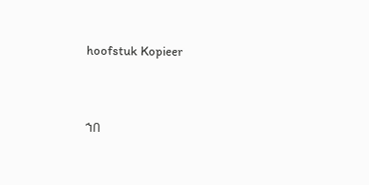hoofstuk Kopieer




ኀበ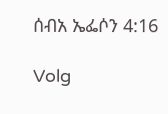ሰብአ ኤፌሶን 4:16

Volg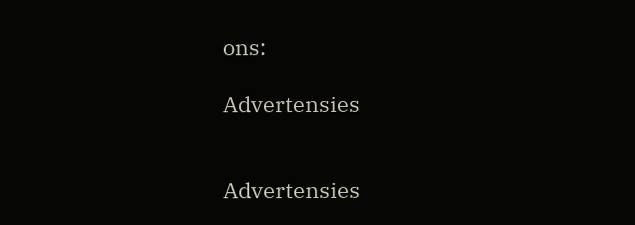ons:

Advertensies


Advertensies